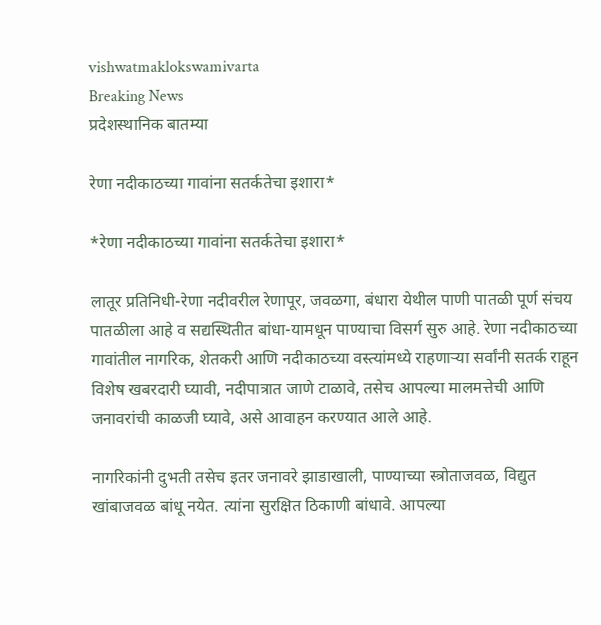vishwatmaklokswamivarta
Breaking News
प्रदेशस्थानिक बातम्या

रेणा नदीकाठच्या गावांना सतर्कतेचा इशारा*

*रेणा नदीकाठच्या गावांना सतर्कतेचा इशारा*

लातूर प्रतिनिधी-रेणा नदीवरील रेणापूर, जवळगा, बंधारा येथील पाणी पातळी पूर्ण संचय पातळीला आहे व सद्यस्थितीत बांधा-यामधून पाण्याचा विसर्ग सुरु आहे. रेणा नदीकाठच्या गावांतील नागरिक, शेतकरी आणि नदीकाठच्या वस्त्यांमध्ये राहणाऱ्या सर्वांनी सतर्क राहून विशेष खबरदारी घ्यावी, नदीपात्रात जाणे टाळावे, तसेच आपल्या मालमत्तेची आणि जनावरांची काळजी घ्यावे, असे आवाहन करण्यात आले आहे.

नागरिकांनी दुभती तसेच इतर जनावरे झाडाखाली, पाण्याच्या स्त्रोताजवळ, विद्युत खांबाजवळ बांधू नयेत. त्यांना सुरक्षित ठिकाणी बांधावे. आपल्या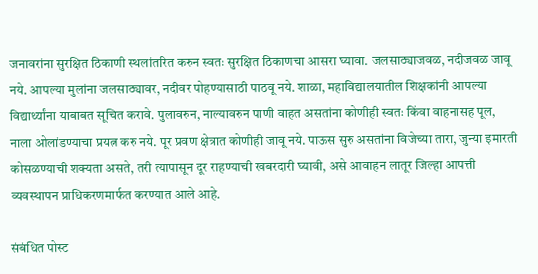जनावरांना सुरक्षित ठिकाणी स्थलांतरित करुन स्वतः सुरक्षित ठिकाणचा आसरा घ्यावा. जलसाठ्याजवळ, नदीजवळ जावू नये. आपल्या मुलांना जलसाठ्यावर, नदीवर पोहण्यासाठी पाठवू नये. शाळा, महाविद्यालयातील शिक्षकांनी आपल्या विद्यार्थ्यांना याबाबत सूचित करावे. पुलावरुन, नाल्यावरुन पाणी वाहत असतांना कोणीही स्वतः किंवा वाहनासह पूल, नाला ओलांडण्याचा प्रयत्न करु नये. पूर प्रवण क्षेत्रात कोणीही जावू नये. पाऊस सुरु असतांना विजेच्या तारा, जुन्या इमारती कोसळण्याची शक्यता असते, तरी त्यापासून दूर राहण्याची खबरदारी घ्यावी, असे आवाहन लातूर जिल्हा आपत्ती व्यवस्थापन प्राधिकरणमार्फत करण्यात आले आहे.

संबंधित पोस्ट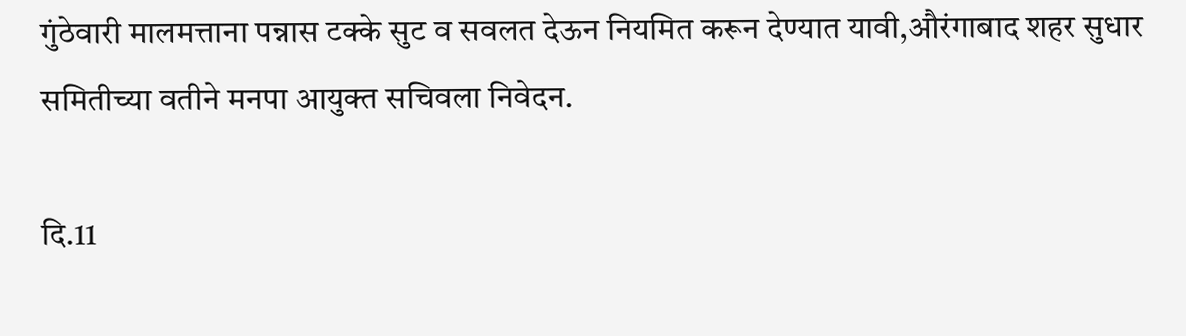गुंठेवारी मालमत्ताना पन्नास टक्के सुट व सवलत देऊन नियमित करून देण्यात यावी,औरंगाबाद शहर सुधार समितीच्या वतीने मनपा आयुक्त सचिवला निवेदन.

दि.11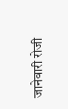जानेवारी रोजी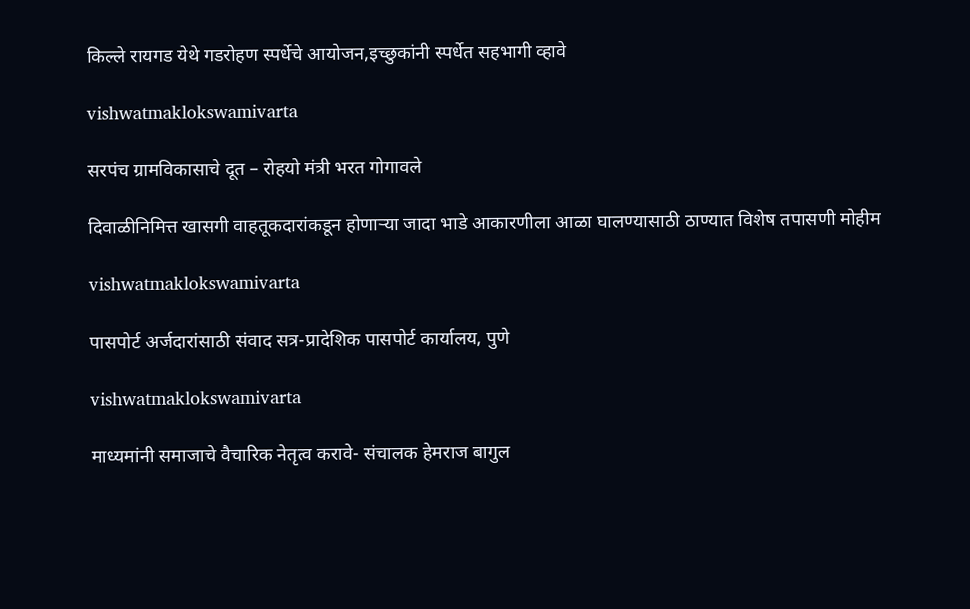किल्ले रायगड येथे गडरोहण स्पर्धेचे आयोजन,इच्छुकांनी स्पर्धेत सहभागी व्हावे

vishwatmaklokswamivarta

सरपंच ग्रामविकासाचे दूत – रोहयो मंत्री भरत गोगावले

दिवाळीनिमित्त खासगी वाहतूकदारांकडून होणाऱ्या जादा भाडे आकारणीला आळा घालण्यासाठी ठाण्यात विशेष तपासणी मोहीम

vishwatmaklokswamivarta

पासपोर्ट अर्जदारांसाठी संवाद सत्र-प्रादेशिक पासपोर्ट कार्यालय, पुणे

vishwatmaklokswamivarta

माध्यमांनी समाजाचे वैचारिक नेतृत्व करावे- संचालक हेमराज बागुल